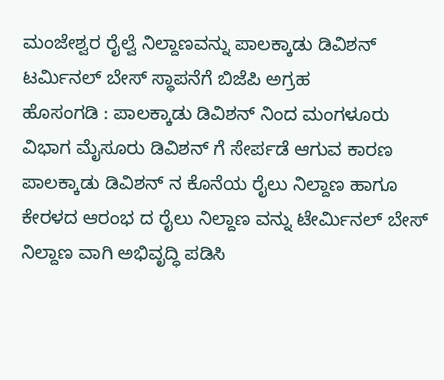ಮಂಜೇಶ್ವರ ರೈಲ್ವೆ ನಿಲ್ದಾಣವನ್ನು ಪಾಲಕ್ಕಾಡು ಡಿವಿಶನ್ ಟರ್ಮಿನಲ್ ಬೇಸ್ ಸ್ಥಾಪನೆಗೆ ಬಿಜೆಪಿ ಅಗ್ರಹ
ಹೊಸಂಗಡಿ : ಪಾಲಕ್ಕಾಡು ಡಿವಿಶನ್ ನಿಂದ ಮಂಗಳೂರು ವಿಭಾಗ ಮೈಸೂರು ಡಿವಿಶನ್ ಗೆ ಸೇರ್ಪಡೆ ಆಗುವ ಕಾರಣ ಪಾಲಕ್ಕಾಡು ಡಿವಿಶನ್ ನ ಕೊನೆಯ ರೈಲು ನಿಲ್ದಾಣ ಹಾಗೂ ಕೇರಳದ ಆರಂಭ ದ ರೈಲು ನಿಲ್ದಾಣ ವನ್ನು ಟೇರ್ಮಿನಲ್ ಬೇಸ್ ನಿಲ್ದಾಣ ವಾಗಿ ಅಭಿವೃದ್ಧಿ ಪಡಿಸಿ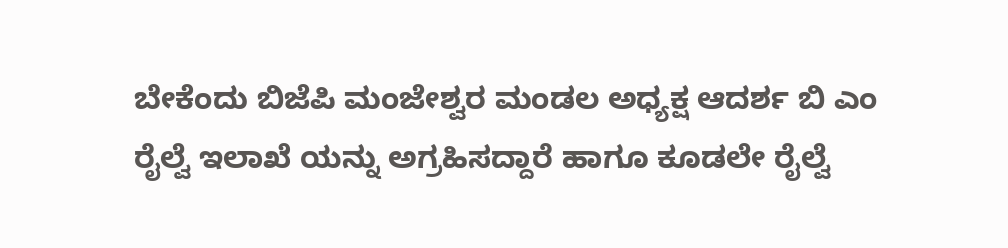ಬೇಕೆಂದು ಬಿಜೆಪಿ ಮಂಜೇಶ್ವರ ಮಂಡಲ ಅಧ್ಯಕ್ಷ ಆದರ್ಶ ಬಿ ಎಂ ರೈಲ್ವೆ ಇಲಾಖೆ ಯನ್ನು ಅಗ್ರಹಿಸದ್ದಾರೆ ಹಾಗೂ ಕೂಡಲೇ ರೈಲ್ವೆ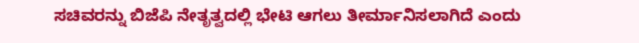ಸಚಿವರನ್ನು ಬಿಜೆಪಿ ನೇತೃತ್ವದಲ್ಲಿ ಭೇಟಿ ಆಗಲು ತೀರ್ಮಾನಿಸಲಾಗಿದೆ ಎಂದು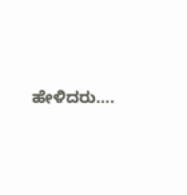ಹೇಳಿದರು….